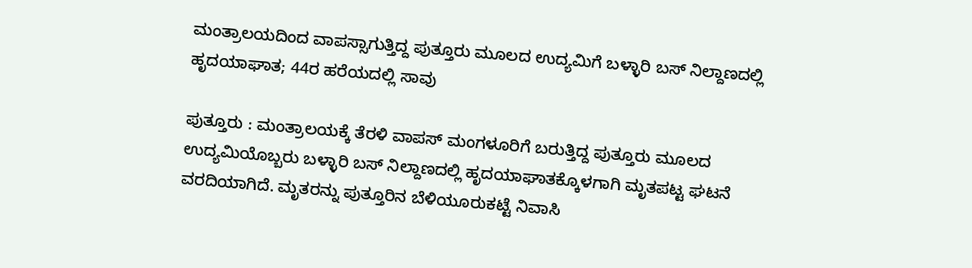ಮಂತ್ರಾಲಯದಿಂದ ವಾಪಸ್ಸಾಗುತ್ತಿದ್ದ ಪುತ್ತೂರು ಮೂಲದ ಉದ್ಯಮಿಗೆ ಬಳ್ಳಾರಿ ಬಸ್ ನಿಲ್ದಾಣದಲ್ಲಿ ಹೃದಯಾಘಾತ; 44ರ ಹರೆಯದಲ್ಲಿ ಸಾವು

ಪುತ್ತೂರು : ಮಂತ್ರಾಲಯಕ್ಕೆ ತೆರಳಿ ವಾಪಸ್ ಮಂಗಳೂರಿಗೆ ಬರುತ್ತಿದ್ದ ಪುತ್ತೂರು ಮೂಲದ ಉದ್ಯಮಿಯೊಬ್ಬರು ಬಳ್ಳಾರಿ ಬಸ್ ನಿಲ್ದಾಣದಲ್ಲಿ ಹೃದಯಾಘಾತಕ್ಕೊಳಗಾಗಿ ಮೃತಪಟ್ಟ ಘಟನೆ ವರದಿಯಾಗಿದೆ. ಮೃತರನ್ನು ಪುತ್ತೂರಿನ ಬೆಳಿಯೂರುಕಟ್ಟೆ ನಿವಾಸಿ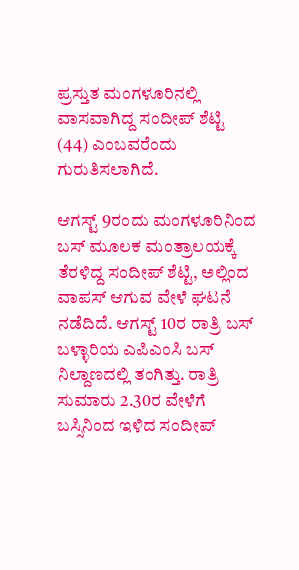ಪ್ರಸ್ತುತ ಮಂಗಳೂರಿನಲ್ಲಿ ವಾಸವಾಗಿದ್ದ ಸಂದೀಪ್‌ ಶೆಟ್ಟಿ (44) ಎಂಬವರೆಂದು ಗುರುತಿಸಲಾಗಿದೆ.

ಆಗಸ್ಟ್ 9ರಂದು ಮಂಗಳೂರಿನಿಂದ ಬಸ್ ಮೂಲಕ ಮಂತ್ರಾಲಯಕ್ಕೆ ತೆರಳಿದ್ದ ಸಂದೀಪ್ ಶೆಟ್ಟಿ, ಅಲ್ಲಿಂದ ವಾಪಸ್‌ ಆಗುವ ವೇಳೆ ಘಟನೆ ನಡೆದಿದೆ. ಆಗಸ್ಟ್ 10ರ ರಾತ್ರಿ ಬಸ್ ಬಳ್ಳಾರಿಯ ಎಪಿಎಂಸಿ ಬಸ್‌ ನಿಲ್ದಾಣದಲ್ಲಿ ತಂಗಿತ್ತು. ರಾತ್ರಿ ಸುಮಾರು 2.30ರ ವೇಳೆಗೆ ಬಸ್ಸಿನಿಂದ ಇಳಿದ ಸಂದೀಪ್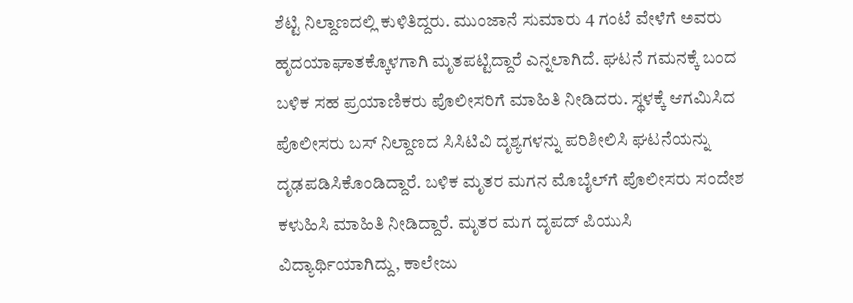ಶೆಟ್ಟಿ ನಿಲ್ದಾಣದಲ್ಲಿ ಕುಳಿತಿದ್ದರು. ಮುಂಜಾನೆ ಸುಮಾರು 4 ಗಂಟೆ ವೇಳೆಗೆ ಅವರು ಹೃದಯಾಘಾತಕ್ಕೊಳಗಾಗಿ ಮೃತಪಟ್ಟಿದ್ದಾರೆ ಎನ್ನಲಾಗಿದೆ. ಘಟನೆ ಗಮನಕ್ಕೆ ಬಂದ ಬಳಿಕ ಸಹ ಪ್ರಯಾಣಿಕರು ಪೊಲೀಸರಿಗೆ ಮಾಹಿತಿ ನೀಡಿದರು. ಸ್ಥಳಕ್ಕೆ ಆಗಮಿಸಿದ ಪೊಲೀಸರು ಬಸ್ ನಿಲ್ದಾಣದ ಸಿಸಿಟಿವಿ ದೃಶ್ಯಗಳನ್ನು ಪರಿಶೀಲಿಸಿ ಘಟನೆಯನ್ನು ದೃಢಪಡಿಸಿಕೊಂಡಿದ್ದಾರೆ. ಬಳಿಕ ಮೃತರ ಮಗನ ಮೊಬೈಲ್‌ಗೆ ಪೊಲೀಸರು ಸಂದೇಶ ಕಳುಹಿಸಿ ಮಾಹಿತಿ ನೀಡಿದ್ದಾರೆ. ಮೃತರ ಮಗ ದೃಪದ್ ಪಿಯುಸಿ ವಿದ್ಯಾರ್ಥಿಯಾಗಿದ್ದು, ಕಾಲೇಜು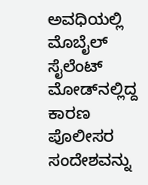ಅವಧಿಯಲ್ಲಿ ಮೊಬೈಲ್ ಸೈಲೆಂಟ್ ಮೋಡ್‌ನಲ್ಲಿದ್ದ ಕಾರಣ ಪೊಲೀಸರ ಸಂದೇಶವನ್ನು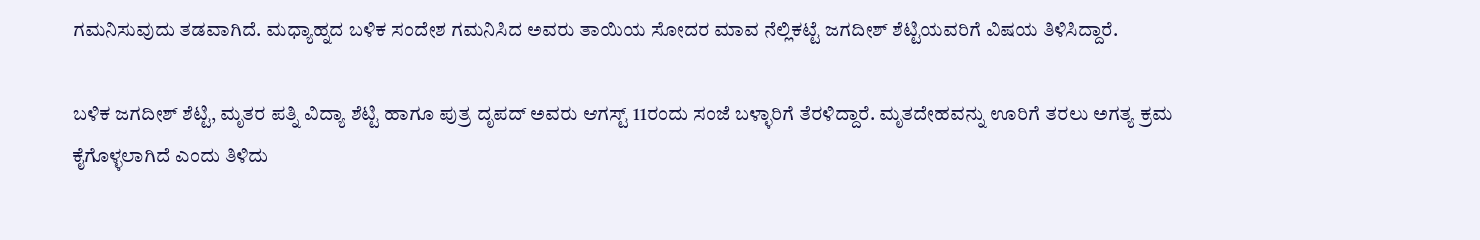ಗಮನಿಸುವುದು ತಡವಾಗಿದೆ. ಮಧ್ಯಾಹ್ನದ ಬಳಿಕ ಸಂದೇಶ ಗಮನಿಸಿದ ಅವರು ತಾಯಿಯ ಸೋದರ ಮಾವ ನೆಲ್ಲಿಕಟ್ಟೆ ಜಗದೀಶ್‌ ಶೆಟ್ಟಿಯವರಿಗೆ ವಿಷಯ ತಿಳಿಸಿದ್ದಾರೆ.

ಬಳಿಕ ಜಗದೀಶ್‌ ಶೆಟ್ಟಿ, ಮೃತರ ಪತ್ನಿ ವಿದ್ಯಾ ಶೆಟ್ಟಿ ಹಾಗೂ ಪುತ್ರ ದೃಪದ್ ಅವರು ಆಗಸ್ಟ್ 11ರಂದು ಸಂಜೆ ಬಳ್ಳಾರಿಗೆ ತೆರಳಿದ್ದಾರೆ. ಮೃತದೇಹವನ್ನು ಊರಿಗೆ ತರಲು ಅಗತ್ಯ ಕ್ರಮ ಕೈಗೊಳ್ಳಲಾಗಿದೆ ಎಂದು ತಿಳಿದು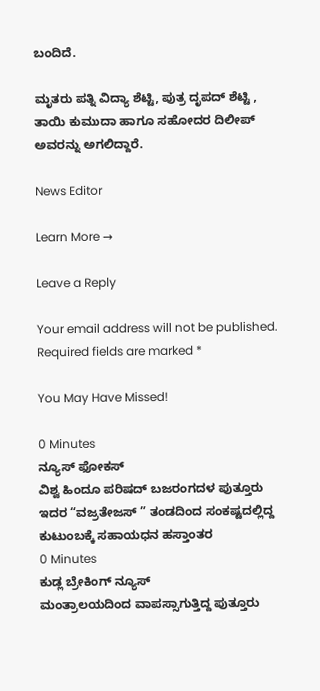ಬಂದಿದೆ.

ಮೃತರು ಪತ್ನಿ ವಿದ್ಯಾ ಶೆಟ್ಟಿ, ಪುತ್ರ ದೃಪದ್ ಶೆಟ್ಟಿ , ತಾಯಿ ಕುಮುದಾ ಹಾಗೂ ಸಹೋದರ ದಿಲೀಪ್ ಅವರನ್ನು ಅಗಲಿದ್ದಾರೆ.

News Editor

Learn More →

Leave a Reply

Your email address will not be published. Required fields are marked *

You May Have Missed!

0 Minutes
ನ್ಯೂಸ್ ಫೋಕಸ್
ವಿಶ್ವ ಹಿಂದೂ ಪರಿಷದ್‌ ಬಜರಂಗದಳ ಪುತ್ತೂರು ಇದರ “ವಜ್ರತೇಜಸ್ ” ತಂಡದಿಂದ ಸಂಕಷ್ಟದಲ್ಲಿದ್ದ ಕುಟುಂಬಕ್ಕೆ ಸಹಾಯಧನ ಹಸ್ತಾಂತರ
0 Minutes
ಕುಡ್ಲ ಬ್ರೇಕಿಂಗ್ ನ್ಯೂಸ್
ಮಂತ್ರಾಲಯದಿಂದ ವಾಪಸ್ಸಾಗುತ್ತಿದ್ದ ಪುತ್ತೂರು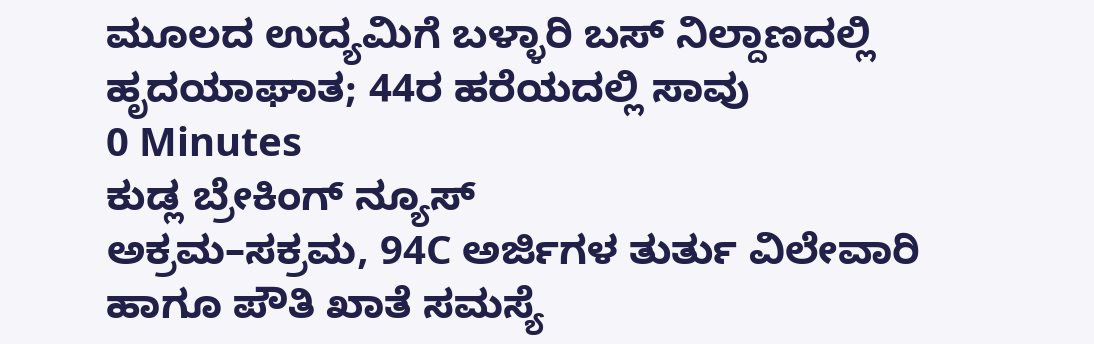ಮೂಲದ ಉದ್ಯಮಿಗೆ ಬಳ್ಳಾರಿ ಬಸ್ ನಿಲ್ದಾಣದಲ್ಲಿ ಹೃದಯಾಘಾತ; 44ರ ಹರೆಯದಲ್ಲಿ ಸಾವು
0 Minutes
ಕುಡ್ಲ ಬ್ರೇಕಿಂಗ್ ನ್ಯೂಸ್
ಅಕ್ರಮ–ಸಕ್ರಮ, 94C ಅರ್ಜಿಗಳ ತುರ್ತು ವಿಲೇವಾರಿ ಹಾಗೂ ಪೌತಿ ಖಾತೆ ಸಮಸ್ಯೆ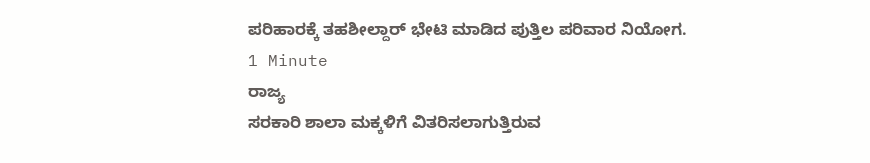ಪರಿಹಾರಕ್ಕೆ ತಹಶೀಲ್ದಾರ್‌ ಭೇಟಿ ಮಾಡಿದ ಪುತ್ತಿಲ ಪರಿವಾರ ನಿಯೋಗ.
1 Minute
ರಾಜ್ಯ
ಸರಕಾರಿ ಶಾಲಾ ಮಕ್ಕಳಿಗೆ ವಿತರಿಸಲಾಗುತ್ತಿರುವ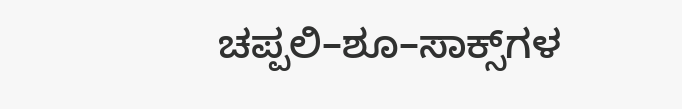ಚಪ್ಪಲಿ–ಶೂ–ಸಾಕ್ಸ್‌ಗಳ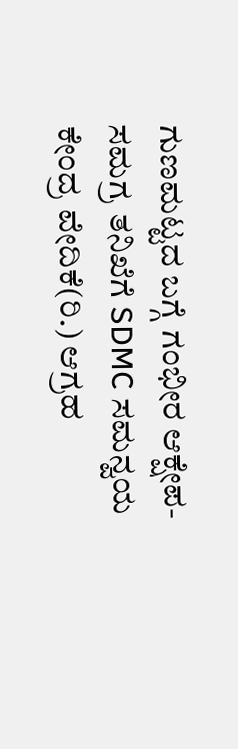ಗುಣಮಟ್ಟದ ಬಗ್ಗೆ ಗಂಭೀರ ಆಕ್ಷೇಪ- ಸಮಗ್ರ ತನಿಖೆಗೆ SDMC ಸಮನ್ವಯ ಕೇಂದ್ರ ವೇದಿಕೆ(ರಿ.) ಆಗ್ರಹ